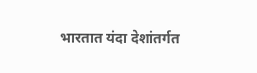भारतात यंदा देशांतर्गत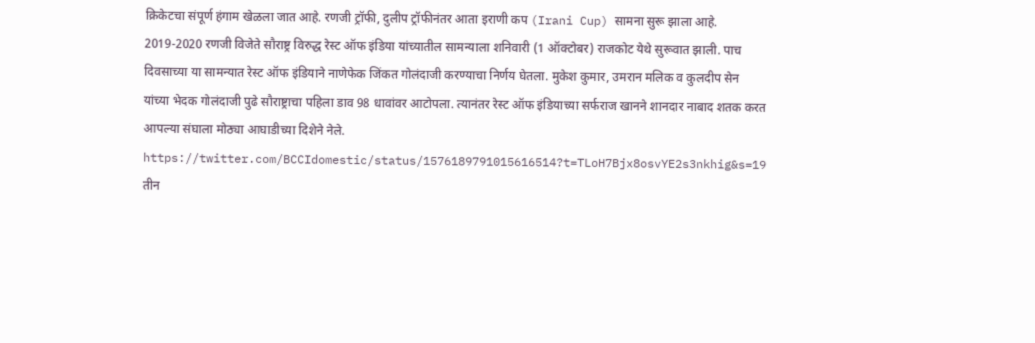क्रिकेटचा संपूर्ण हंगाम खेळला जात आहे. रणजी ट्रॉफी, दुलीप ट्रॉफीनंतर आता इराणी कप (Irani Cup) सामना सुरू झाला आहे. 2019-2020 रणजी विजेते सौराष्ट्र विरुद्ध रेस्ट ऑफ इंडिया यांच्यातील सामन्याला शनिवारी (1 ऑक्टोबर) राजकोट येथे सुरूवात झाली. पाच दिवसाच्या या सामन्यात रेस्ट ऑफ इंडियाने नाणेफेक जिंकत गोलंदाजी करण्याचा निर्णय घेतला. मुकेश कुमार, उमरान मलिक व कुलदीप सेन यांच्या भेदक गोलंदाजी पुढे सौराष्ट्राचा पहिला डाव 98 धावांवर आटोपला. त्यानंतर रेस्ट ऑफ इंडियाच्या सर्फराज खानने शानदार नाबाद शतक करत आपल्या संघाला मोठ्या आघाडीच्या दिशेने नेले.
https://twitter.com/BCCIdomestic/status/1576189791015616514?t=TLoH7Bjx8osvYE2s3nkhig&s=19
तीन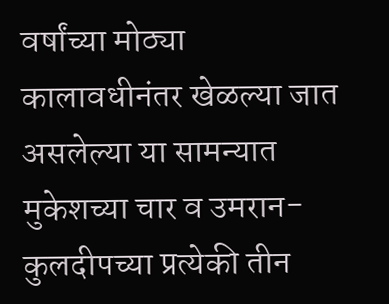वर्षांच्या मोठ्या कालावधीनंतर खेळल्या जात असलेल्या या सामन्यात मुकेशच्या चार व उमरान-कुलदीपच्या प्रत्येकी तीन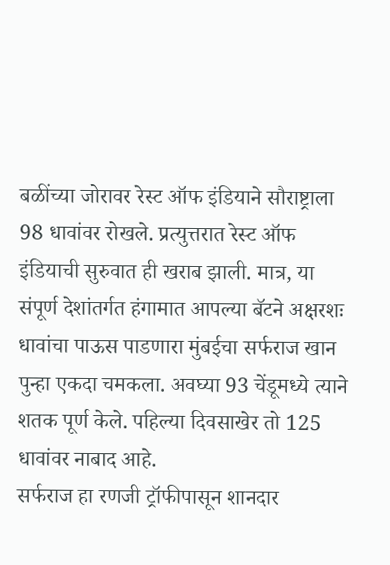बळींच्या जोरावर रेस्ट ऑफ इंडियाने सौराष्ट्राला 98 धावांवर रोखले. प्रत्युत्तरात रेस्ट ऑफ इंडियाची सुरुवात ही खराब झाली. मात्र, या संपूर्ण देशांतर्गत हंगामात आपल्या बॅटने अक्षरशः धावांचा पाऊस पाडणारा मुंबईचा सर्फराज खान पुन्हा एकदा चमकला. अवघ्या 93 चेंडूमध्ये त्याने शतक पूर्ण केले. पहिल्या दिवसाखेर तो 125 धावांवर नाबाद आहे.
सर्फराज हा रणजी ट्रॉफीपासून शानदार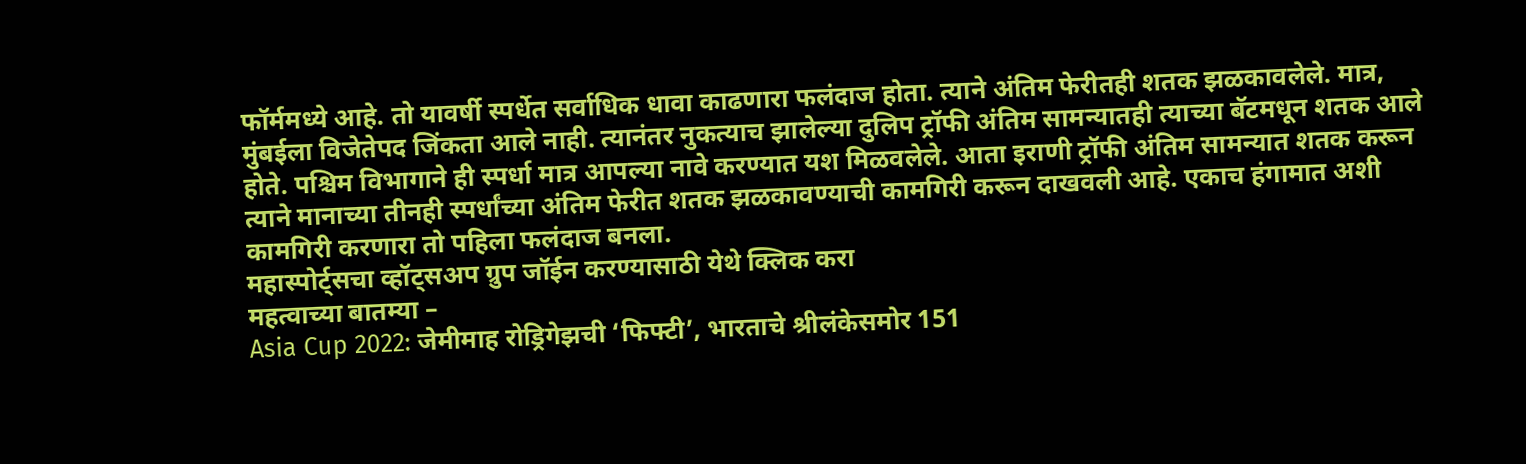फॉर्ममध्ये आहे. तो यावर्षी स्पर्धेत सर्वाधिक धावा काढणारा फलंदाज होता. त्याने अंतिम फेरीतही शतक झळकावलेले. मात्र, मुंबईला विजेतेपद जिंकता आले नाही. त्यानंतर नुकत्याच झालेल्या दुलिप ट्रॉफी अंतिम सामन्यातही त्याच्या बॅटमधून शतक आले होते. पश्चिम विभागाने ही स्पर्धा मात्र आपल्या नावे करण्यात यश मिळवलेले. आता इराणी ट्रॉफी अंतिम सामन्यात शतक करून त्याने मानाच्या तीनही स्पर्धांच्या अंतिम फेरीत शतक झळकावण्याची कामगिरी करून दाखवली आहे. एकाच हंगामात अशी कामगिरी करणारा तो पहिला फलंदाज बनला.
महास्पोर्ट्सचा व्हॉट्सअप ग्रुप जॉईन करण्यासाठी येथे क्लिक करा
महत्वाच्या बातम्या –
Asia Cup 2022: जेमीमाह रोड्रिगेझची ‘फिफ्टी’, भारताचे श्रीलंकेसमोर 151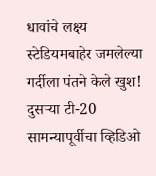धावांचे लक्ष्य
स्टेडियमबाहेर जमलेल्या गर्दीला पंतने केले खुश! दुसऱ्या टी-20 सामन्यापूर्वीचा व्हिडिओ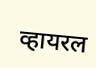व्हायरल